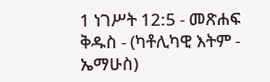1 ነገሥት 12:5 - መጽሐፍ ቅዱስ - (ካቶሊካዊ እትም - ኤማሁስ)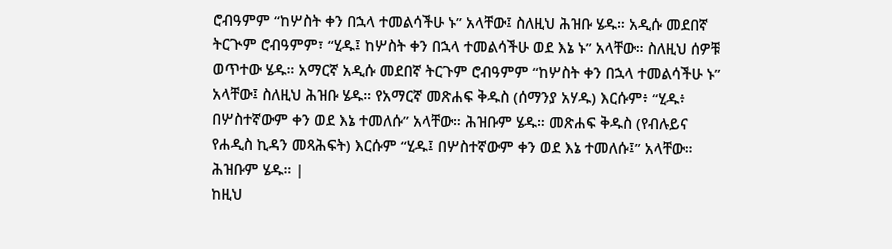ሮብዓምም “ከሦስት ቀን በኋላ ተመልሳችሁ ኑ” አላቸው፤ ስለዚህ ሕዝቡ ሄዱ። አዲሱ መደበኛ ትርጒም ሮብዓምም፣ “ሂዱ፤ ከሦስት ቀን በኋላ ተመልሳችሁ ወደ እኔ ኑ” አላቸው። ስለዚህ ሰዎቹ ወጥተው ሄዱ። አማርኛ አዲሱ መደበኛ ትርጉም ሮብዓምም “ከሦስት ቀን በኋላ ተመልሳችሁ ኑ” አላቸው፤ ስለዚህ ሕዝቡ ሄዱ። የአማርኛ መጽሐፍ ቅዱስ (ሰማንያ አሃዱ) እርሱም፥ “ሂዱ፥ በሦስተኛውም ቀን ወደ እኔ ተመለሱ” አላቸው። ሕዝቡም ሄዱ። መጽሐፍ ቅዱስ (የብሉይና የሐዲስ ኪዳን መጻሕፍት) እርሱም “ሂዱ፤ በሦስተኛውም ቀን ወደ እኔ ተመለሱ፤” አላቸው። ሕዝቡም ሄዱ። |
ከዚህ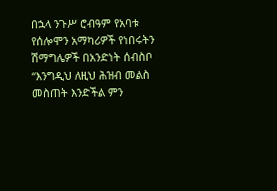በኋላ ንጉሥ ሮብዓም የአባቱ የሰሎሞን አማካሪዎች የነበሩትን ሽማግሌዎች በአንድነት ሰብስቦ “እንግዲህ ለዚህ ሕዝብ መልስ መስጠት እንድችል ምን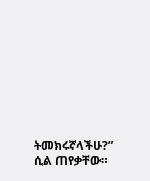ትመክሩኛላችሁ?” ሲል ጠየቃቸው።